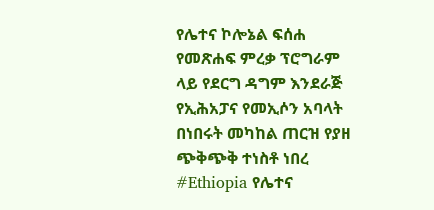የሌተና ኮሎኔል ፍሰሐ የመጽሐፍ ምረቃ ፕሮግራም ላይ የደርግ ዳግም እንደራጅ የኢሕአፓና የመኢሶን አባላት በነበሩት መካከል ጠርዝ የያዘ ጭቅጭቅ ተነስቶ ነበረ
#Ethiopia የሌተና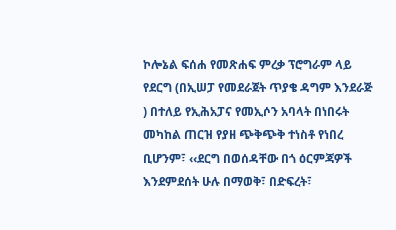ኮሎኔል ፍሰሐ የመጽሐፍ ምረቃ ፕሮግራም ላይ የደርግ (በኢሠፓ የመደራጀት ጥያቄ ዳግም እንደራጅ ) በተለይ የኢሕአፓና የመኢሶን አባላት በነበሩት መካከል ጠርዝ የያዘ ጭቅጭቅ ተነስቶ የነበረ ቢሆንም፣ ‹‹ደርግ በወሰዳቸው በጎ ዕርምጃዎች እንደምደሰት ሁሉ በማወቅ፣ በድፍረት፣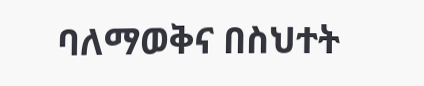ባለማወቅና በስህተት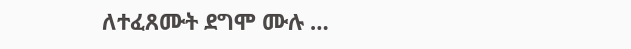ለተፈጸሙት ደግሞ ሙሉ …